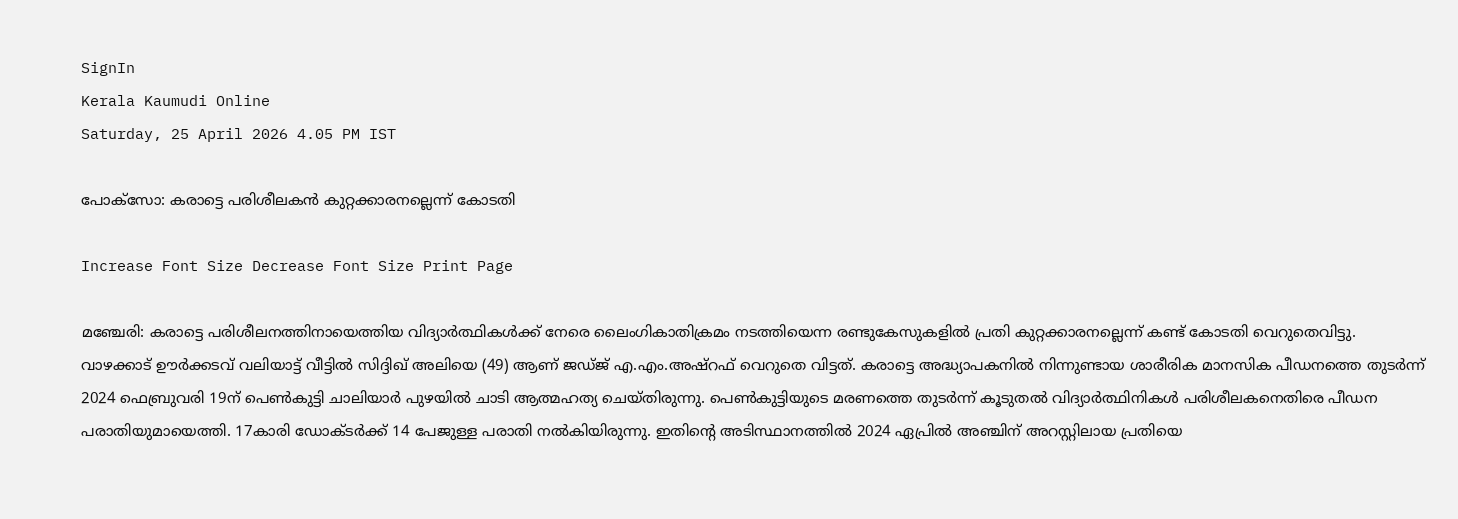SignIn
Kerala Kaumudi Online
Saturday, 25 April 2026 4.05 PM IST

പോക്‌സോ: കരാട്ടെ പരിശീലകൻ കുറ്റക്കാരനല്ലെന്ന് കോടതി

Increase Font Size Decrease Font Size Print Page

മഞ്ചേരി: കരാട്ടെ പരിശീലനത്തിനായെത്തിയ വിദ്യാർത്ഥികൾക്ക് നേരെ ലൈംഗികാതിക്രമം നടത്തിയെന്ന രണ്ടുകേസുകളിൽ പ്രതി കുറ്റക്കാരനല്ലെന്ന് കണ്ട് കോടതി വെറുതെവിട്ടു. വാഴക്കാട് ഊർക്കടവ് വലിയാട്ട് വീട്ടിൽ സിദ്ദിഖ് അലിയെ (49) ആണ് ജഡ്ജ് എ.എം.അഷ്റഫ് വെറുതെ വിട്ടത്. കരാട്ടെ അദ്ധ്യാപകനിൽ നിന്നുണ്ടായ ശാരീരിക മാനസിക പീഡനത്തെ തുടർന്ന് 2024 ഫെബ്രുവരി 19ന് പെൺകുട്ടി ചാലിയാർ പുഴയിൽ ചാടി ആത്മഹത്യ ചെയ്തിരുന്നു. പെൺകുട്ടിയുടെ മരണത്തെ തുടർന്ന് കൂടുതൽ വിദ്യാർത്ഥിനികൾ പരിശീലകനെതിരെ പീഡന പരാതിയുമായെത്തി. 17കാരി ഡോക്ടർക്ക് 14 പേജുള്ള പരാതി നൽകിയിരുന്നു. ഇതിന്റെ അടിസ്ഥാനത്തിൽ 2024 ഏപ്രിൽ അഞ്ചിന് അറസ്റ്റിലായ പ്രതിയെ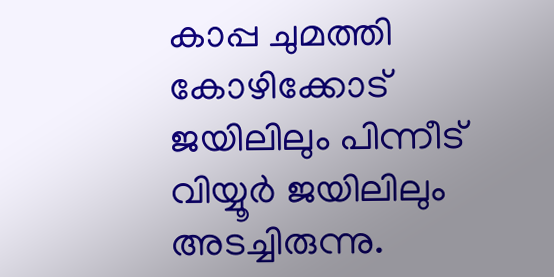കാപ്പ ചുമത്തി കോഴിക്കോട് ജയിലിലും പിന്നീട് വിയ്യൂർ ജയിലിലും അടച്ചിരുന്നു.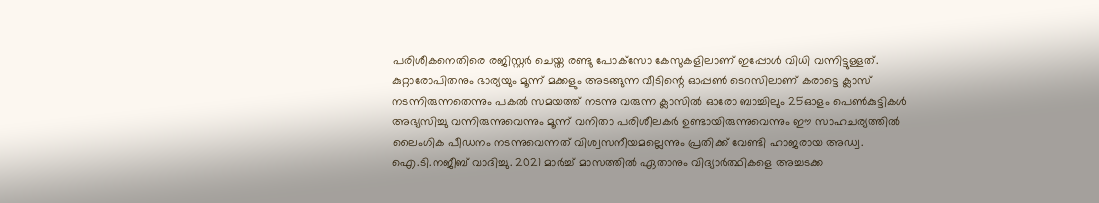പരിശീകനെതിരെ രജിസ്റ്റർ ചെയ്ത രണ്ടു പോക്‌സോ കേസുകളിലാണ് ഇപ്പോൾ വിധി വന്നിട്ടുള്ളത്.
കുറ്റാരോപിതനും ഭാര്യയും മൂന്ന് മക്കളും അടങ്ങുന്ന വീടിന്റെ ഓപ്പൺ ടെറസിലാണ് കരാട്ടെ ക്ലാസ് നടന്നിരുന്നതെന്നും പകൽ സമയത്ത് നടന്നു വരുന്ന ക്ലാസിൽ ഓരോ ബാച്ചിലും 25ഓളം പെൺകുട്ടികൾ അഭ്യസിച്ചു വന്നിരുന്നുവെന്നും മൂന്ന് വനിതാ പരിശീലകർ ഉണ്ടായിരുന്നുവെന്നും ഈ സാഹചര്യത്തിൽ ലൈംഗിക പീഡനം നടന്നുവെന്നത് വിശ്വസനീയമല്ലെന്നും പ്രതിക്ക് വേണ്ടി ഹാജരായ അഡ്വ. ഐ.ടി.നജീബ് വാദിച്ചു. 2021 മാർച്ച് മാസത്തിൽ ഏതാനും വിദ്യാർത്ഥികളെ അച്ചടക്ക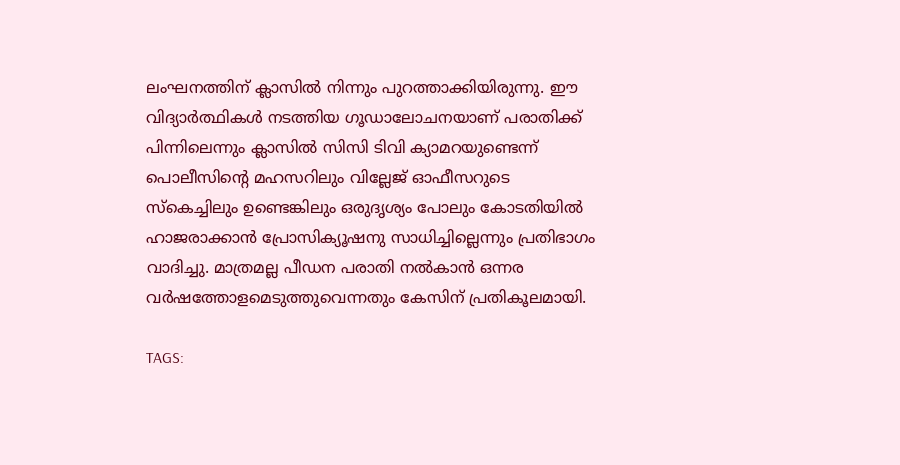ലംഘനത്തിന് ക്ലാസിൽ നിന്നും പുറത്താക്കിയിരുന്നു. ഈ വിദ്യാർത്ഥികൾ നടത്തിയ ഗൂഡാലോചനയാണ് പരാതിക്ക് പിന്നിലെന്നും ക്ലാസിൽ സിസി ടിവി ക്യാമറയുണ്ടെന്ന് പൊലീസിന്റെ മഹസറിലും വില്ലേജ് ഓഫീസറുടെ സ്‌കെച്ചിലും ഉണ്ടെങ്കിലും ഒരുദൃശ്യം പോലും കോടതിയിൽ ഹാജരാക്കാൻ പ്രോസിക്യൂഷനു സാധിച്ചില്ലെന്നും പ്രതിഭാഗം വാദിച്ചു. മാത്രമല്ല പീഡന പരാതി നൽകാൻ ഒന്നര വർഷത്തോളമെടുത്തുവെന്നതും കേസിന് പ്രതികൂലമായി.

TAGS: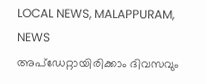LOCAL NEWS, MALAPPURAM, NEWS
അപ്ഡേറ്റായിരിക്കാം ദിവസവും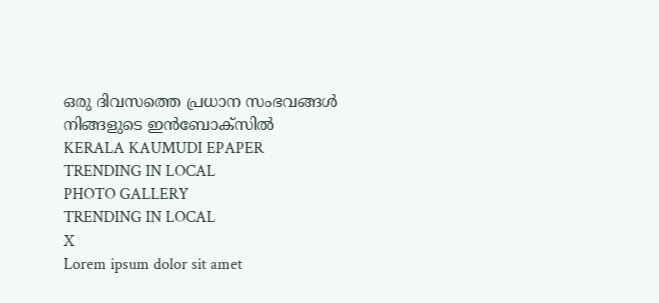ഒരു ദിവസത്തെ പ്രധാന സംഭവങ്ങൾ നിങ്ങളുടെ ഇൻബോക്സിൽ
KERALA KAUMUDI EPAPER
TRENDING IN LOCAL
PHOTO GALLERY
TRENDING IN LOCAL
X
Lorem ipsum dolor sit amet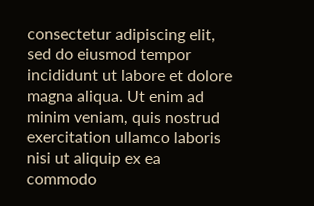consectetur adipiscing elit, sed do eiusmod tempor incididunt ut labore et dolore magna aliqua. Ut enim ad minim veniam, quis nostrud exercitation ullamco laboris nisi ut aliquip ex ea commodo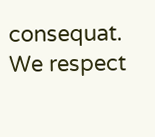consequat.
We respect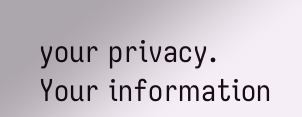your privacy. Your information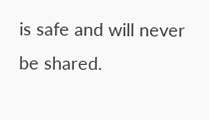is safe and will never be shared.